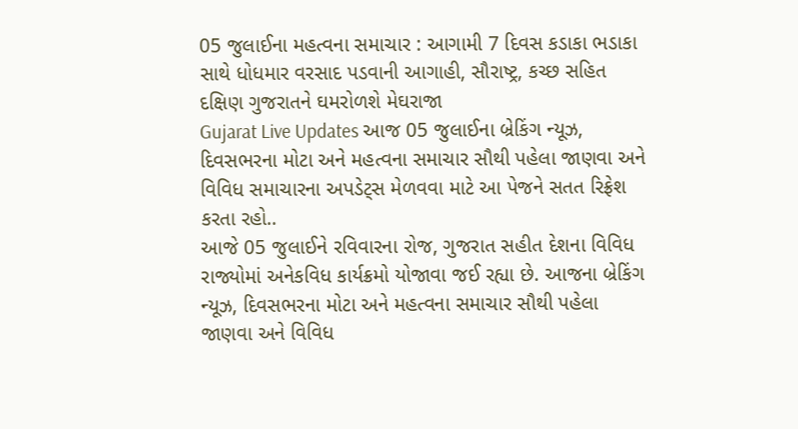05 જુલાઈના મહત્વના સમાચાર : આગામી 7 દિવસ કડાકા ભડાકા સાથે ધોધમાર વરસાદ પડવાની આગાહી, સૌરાષ્ટ્ર, કચ્છ સહિત દક્ષિણ ગુજરાતને ઘમરોળશે મેઘરાજા
Gujarat Live Updates આજ 05 જુલાઈના બ્રેકિંગ ન્યૂઝ, દિવસભરના મોટા અને મહત્વના સમાચાર સૌથી પહેલા જાણવા અને વિવિધ સમાચારના અપડેટ્સ મેળવવા માટે આ પેજને સતત રિફ્રેશ કરતા રહો..
આજે 05 જુલાઈને રવિવારના રોજ, ગુજરાત સહીત દેશના વિવિધ રાજ્યોમાં અનેકવિધ કાર્યક્રમો યોજાવા જઈ રહ્યા છે. આજના બ્રેકિંગ ન્યૂઝ, દિવસભરના મોટા અને મહત્વના સમાચાર સૌથી પહેલા જાણવા અને વિવિધ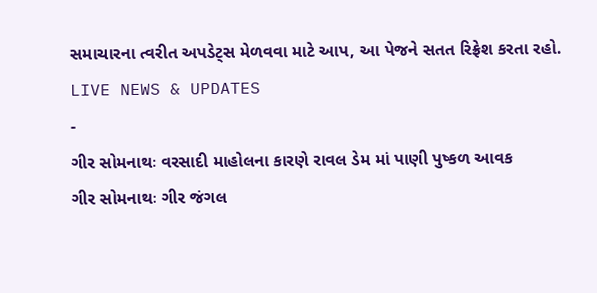સમાચારના ત્વરીત અપડેટ્સ મેળવવા માટે આપ, આ પેજને સતત રિફ્રેશ કરતા રહો.
LIVE NEWS & UPDATES
-
ગીર સોમનાથઃ વરસાદી માહોલના કારણે રાવલ ડેમ માં પાણી પુષ્કળ આવક
ગીર સોમનાથઃ ગીર જંગલ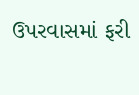ઉપરવાસમાં ફરી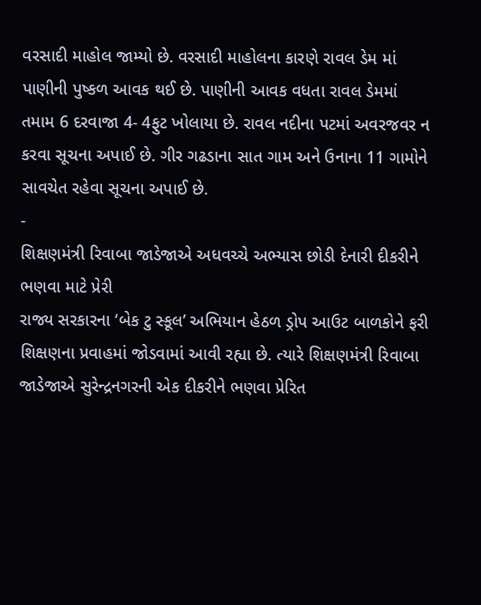વરસાદી માહોલ જામ્યો છે. વરસાદી માહોલના કારણે રાવલ ડેમ માં પાણીની પુષ્કળ આવક થઈ છે. પાણીની આવક વધતા રાવલ ડેમમાં તમામ 6 દરવાજા 4- 4ફુટ ખોલાયા છે. રાવલ નદીના પટમાં અવરજવર ન કરવા સૂચના અપાઈ છે. ગીર ગઢડાના સાત ગામ અને ઉનાના 11 ગામોને સાવચેત રહેવા સૂચના અપાઈ છે.
-
શિક્ષણમંત્રી રિવાબા જાડેજાએ અધવચ્ચે અભ્યાસ છોડી દેનારી દીકરીને ભણવા માટે પ્રેરી
રાજ્ય સરકારના ‘બેક ટુ સ્કૂલ’ અભિયાન હેઠળ ડ્રોપ આઉટ બાળકોને ફરી શિક્ષણના પ્રવાહમાં જોડવામાં આવી રહ્યા છે. ત્યારે શિક્ષણમંત્રી રિવાબા જાડેજાએ સુરેન્દ્રનગરની એક દીકરીને ભણવા પ્રેરિત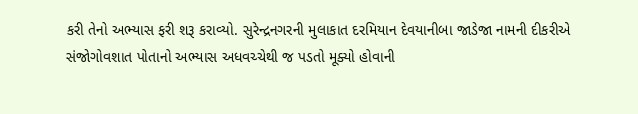કરી તેનો અભ્યાસ ફરી શરૂ કરાવ્યો. સુરેન્દ્રનગરની મુલાકાત દરમિયાન દેવયાનીબા જાડેજા નામની દીકરીએ સંજોગોવશાત પોતાનો અભ્યાસ અધવચ્ચેથી જ પડતો મૂક્યો હોવાની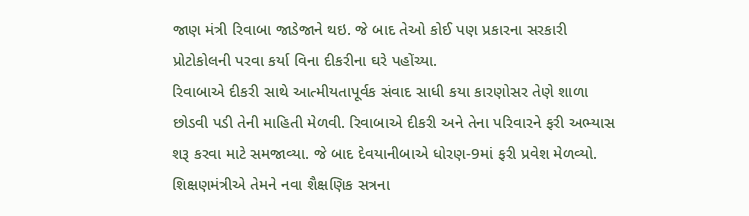જાણ મંત્રી રિવાબા જાડેજાને થઇ. જે બાદ તેઓ કોઈ પણ પ્રકારના સરકારી પ્રોટોકોલની પરવા કર્યા વિના દીકરીના ઘરે પહોંચ્યા.
રિવાબાએ દીકરી સાથે આત્મીયતાપૂર્વક સંવાદ સાધી કયા કારણોસર તેણે શાળા છોડવી પડી તેની માહિતી મેળવી. રિવાબાએ દીકરી અને તેના પરિવારને ફરી અભ્યાસ શરૂ કરવા માટે સમજાવ્યા. જે બાદ દેવયાનીબાએ ધોરણ-9માં ફરી પ્રવેશ મેળવ્યો. શિક્ષણમંત્રીએ તેમને નવા શૈક્ષણિક સત્રના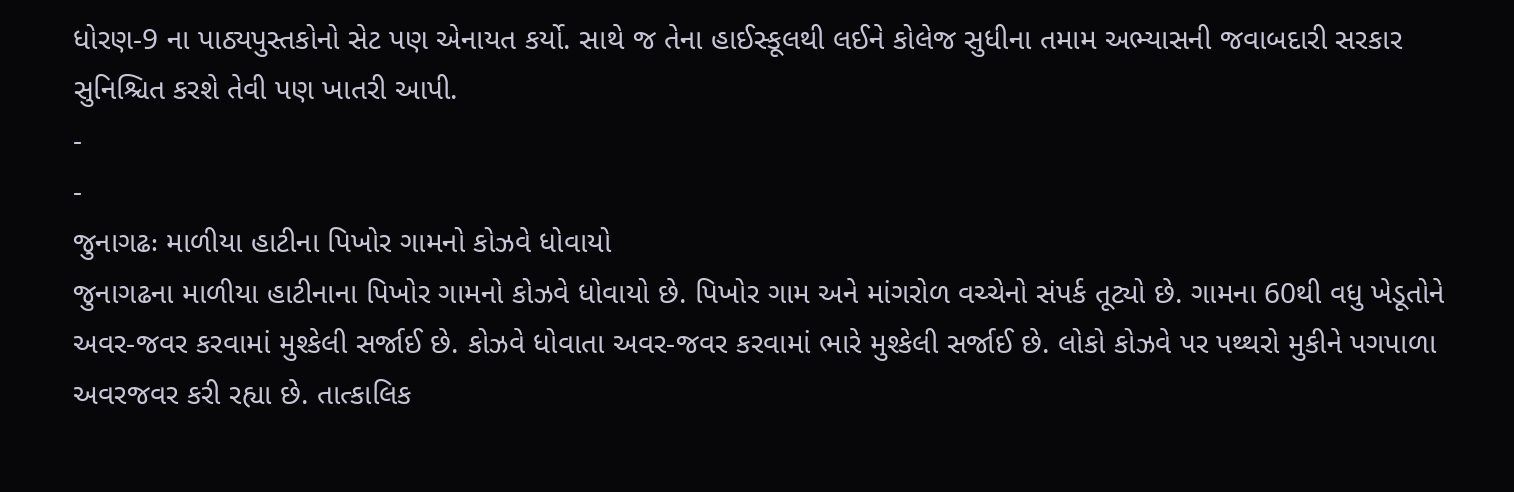ધોરણ-9 ના પાઠ્યપુસ્તકોનો સેટ પણ એનાયત કર્યો. સાથે જ તેના હાઈસ્કૂલથી લઈને કોલેજ સુધીના તમામ અભ્યાસની જવાબદારી સરકાર સુનિશ્ચિત કરશે તેવી પણ ખાતરી આપી.
-
-
જુનાગઢઃ માળીયા હાટીના પિખોર ગામનો કોઝવે ધોવાયો
જુનાગઢના માળીયા હાટીનાના પિખોર ગામનો કોઝવે ધોવાયો છે. પિખોર ગામ અને માંગરોળ વચ્ચેનો સંપર્ક તૂટ્યો છે. ગામના 60થી વધુ ખેડૂતોને અવર-જવર કરવામાં મુશ્કેલી સર્જાઈ છે. કોઝવે ધોવાતા અવર-જવર કરવામાં ભારે મુશ્કેલી સર્જાઈ છે. લોકો કોઝવે પર પથ્થરો મુકીને પગપાળા અવરજવર કરી રહ્યા છે. તાત્કાલિક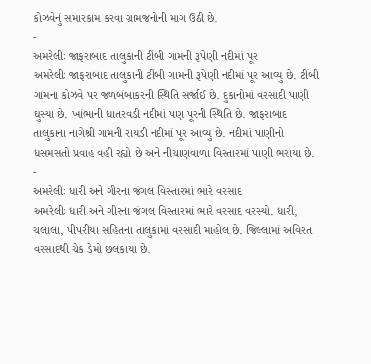કોઝવેનું સમારકામ કરવા ગ્રામજનોની માગ ઉઠી છે.
-
અમરેલીઃ જાફરાબાદ તાલુકાની ટીંબી ગામની રૂપેણી નદીમાં પૂર
અમરેલીઃ જાફરાબાદ તાલુકાની ટીંબી ગામની રૂપેણી નદીમાં પૂર આવ્યુ છે. ટીંબી ગામના કોઝવે પર જળબંબાકરની સ્થિતિ સર્જાઈ છે. દુકાનોમાં વરસાદી પાણી ઘુસ્યા છે. ખાંભાની ધાતરવડી નદીમાં પણ પૂરની સ્થિતિ છે. જાફરાબાદ તાલુકાના નાગેશ્રી ગામની રાયડી નદીમાં પૂર આવ્યુ છે. નદીમાં પાણીનો ધસમસતો પ્રવાહ વહી રહ્યો છે અને નીચાણવાળા વિસ્તારમાં પાણી ભરાયા છે.
-
અમરેલીઃ ધારી અને ગીરના જંગલ વિસ્તારમાં ભારે વરસાદ
અમરેલીઃ ધારી અને ગીરના જંગલ વિસ્તારમાં ભારે વરસાદ વરસ્યો. ધારી, ચલાલા, પીપરીયા સહિતના તાલુકામાં વરસાદી માહોલ છે. જિલ્લામાં અવિરત વરસાદથી ચેક ડેમો છલકાયા છે.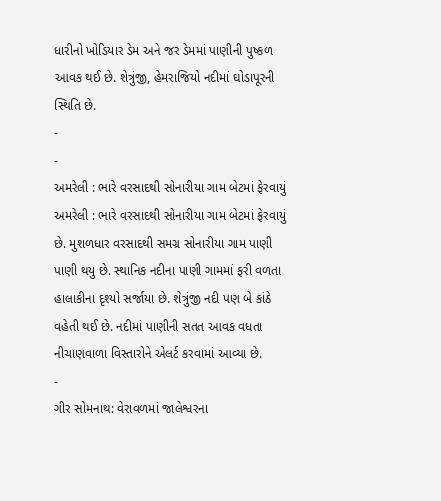ધારીનો ખોડિયાર ડેમ અને જર ડેમમાં પાણીની પુષ્કળ આવક થઈ છે. શેત્રુંજી, હેમરાજિયો નદીમાં ઘોડાપૂરની સ્થિતિ છે.
-
-
અમરેલી : ભારે વરસાદથી સોનારીયા ગામ બેટમાં ફેરવાયું
અમરેલી : ભારે વરસાદથી સોનારીયા ગામ બેટમાં ફેરવાયું છે. મુશળધાર વરસાદથી સમગ્ર સોનારીયા ગામ પાણી પાણી થયુ છે. સ્થાનિક નદીના પાણી ગામમાં ફરી વળતા હાલાકીના દૃશ્યો સર્જાયા છે. શેત્રુંજી નદી પણ બે કાંઠે વહેતી થઈ છે. નદીમાં પાણીની સતત આવક વધતા નીચાણવાળા વિસ્તારોને એલર્ટ કરવામાં આવ્યા છે.
-
ગીર સોમનાથ: વેરાવળમાં જાલેશ્વરના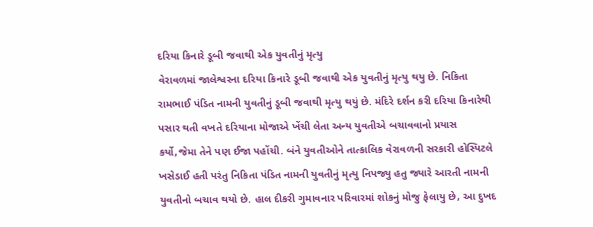દરિયા કિનારે ડૂબી જવાથી એક યુવતીનું મૃત્યુ
વેરાવળમાં જાલેશ્વરના દરિયા કિનારે ડૂબી જવાથી એક યુવતીનું મૃત્યુ થયુ છે. નિકિતા રામભાઈ પંડિત નામની યુવતીનું ડૂબી જવાથી મૃત્યુ થયું છે. મંદિરે દર્શન કરી દરિયા કિનારેથી પસાર થતી વખતે દરિયાના મોજાએ ખેંચી લેતા અન્ય યુવતીએ બચાવવાનો પ્રયાસ કર્યો,જેમા તેને પણ ઈજા પહોંચી. બંને યુવતીઓને તાત્કાલિક વેરાવળની સરકારી હોસ્પિટલે ખસેડાઈ હતી પરંતુ નિકિતા પંડિત નામની યુવતીનું મૃત્યુ નિપજ્યુ હતુ જ્યારે આરતી નામની યુવતીનો બચાવ થયો છે. હાલ દીકરી ગુમાવનાર પરિવારમાં શોકનું મોજુ ફેલાયુ છે, આ દુખદ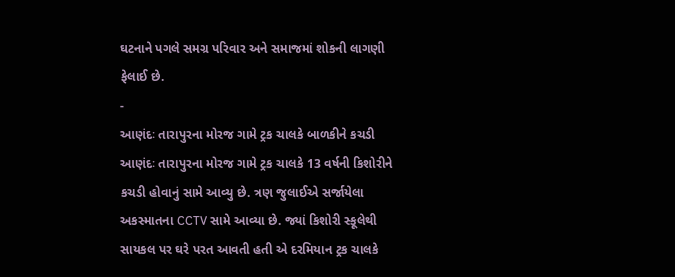ઘટનાને પગલે સમગ્ર પરિવાર અને સમાજમાં શોકની લાગણી ફેલાઈ છે.
-
આણંદઃ તારાપુરના મોરજ ગામે ટ્રક ચાલકે બાળકીને કચડી
આણંદઃ તારાપુરના મોરજ ગામે ટ્રક ચાલકે 13 વર્ષની કિશોરીને કચડી હોવાનું સામે આવ્યુ છે. ત્રણ જુલાઈએ સર્જાયેલા અકસ્માતના CCTV સામે આવ્યા છે. જ્યાં કિશોરી સ્કૂલેથી સાયકલ પર ઘરે પરત આવતી હતી એ દરમિયાન ટ્રક ચાલકે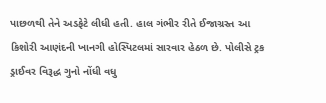પાછળથી તેને અડફેટે લીધી હતી. હાલ ગંભીર રીતે ઈજાગ્રસ્ત આ કિશોરી આણંદની ખાનગી હોસ્પિટલમાં સારવાર હેઠળ છે. પોલીસે ટ્રક ડ્રાઈવર વિરૂદ્ધ ગુનો નોંધી વધુ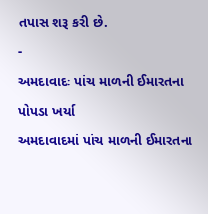તપાસ શરૂ કરી છે.
-
અમદાવાદઃ પાંચ માળની ઈમારતના પોપડા ખર્યા
અમદાવાદમાં પાંચ માળની ઈમારતના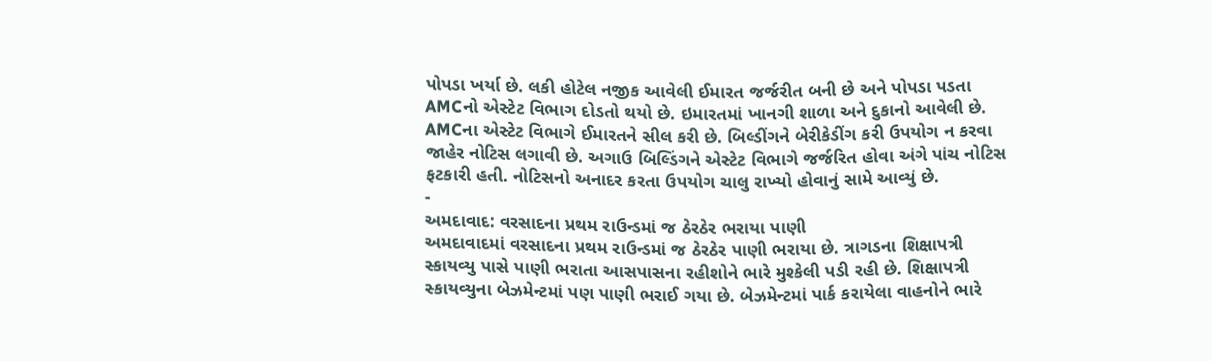પોપડા ખર્યા છે. લકી હોટેલ નજીક આવેલી ઈમારત જર્જરીત બની છે અને પોપડા પડતા AMCનો એસ્ટેટ વિભાગ દોડતો થયો છે. ઇમારતમાં ખાનગી શાળા અને દુકાનો આવેલી છે. AMCના એસ્ટેટ વિભાગે ઈમારતને સીલ કરી છે. બિલ્ડીંગને બેરીકેડીંગ કરી ઉપયોગ ન કરવા જાહેર નોટિસ લગાવી છે. અગાઉ બિલ્ડિંગને એસ્ટેટ વિભાગે જર્જરિત હોવા અંગે પાંચ નોટિસ ફટકારી હતી. નોટિસનો અનાદર કરતા ઉપયોગ ચાલુ રાખ્યો હોવાનું સામે આવ્યું છે.
-
અમદાવાદ: વરસાદના પ્રથમ રાઉન્ડમાં જ ઠેરઠેર ભરાયા પાણી
અમદાવાદમાં વરસાદના પ્રથમ રાઉન્ડમાં જ ઠેરઠેર પાણી ભરાયા છે. ત્રાગડના શિક્ષાપત્રી સ્કાયવ્યુ પાસે પાણી ભરાતા આસપાસના રહીશોને ભારે મુશ્કેલી પડી રહી છે. શિક્ષાપત્રી સ્કાયવ્યુના બેઝમેન્ટમાં પણ પાણી ભરાઈ ગયા છે. બેઝમેન્ટમાં પાર્ક કરાયેલા વાહનોને ભારે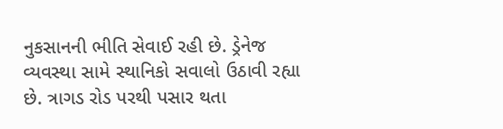નુકસાનની ભીતિ સેવાઈ રહી છે. ડ્રેનેજ વ્યવસ્થા સામે સ્થાનિકો સવાલો ઉઠાવી રહ્યા છે. ત્રાગડ રોડ પરથી પસાર થતા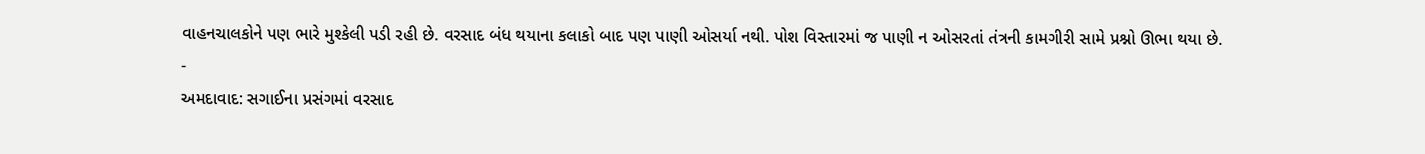વાહનચાલકોને પણ ભારે મુશ્કેલી પડી રહી છે. વરસાદ બંધ થયાના કલાકો બાદ પણ પાણી ઓસર્યા નથી. પોશ વિસ્તારમાં જ પાણી ન ઓસરતાં તંત્રની કામગીરી સામે પ્રશ્નો ઊભા થયા છે.
-
અમદાવાદ: સગાઈના પ્રસંગમાં વરસાદ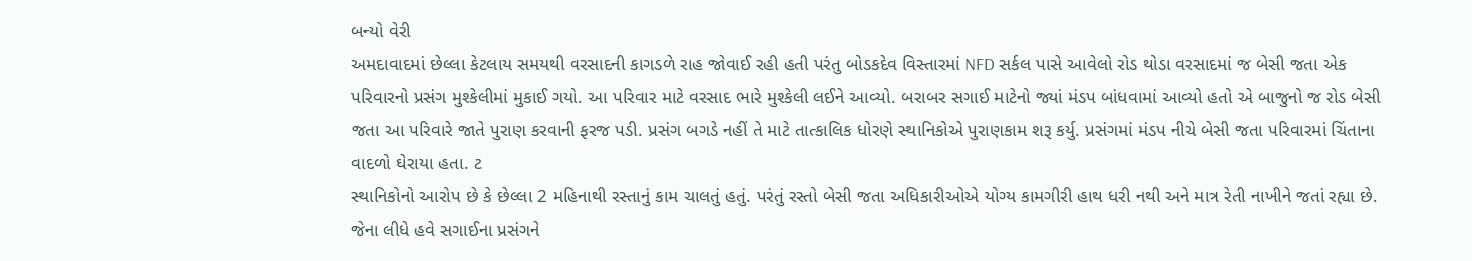બન્યો વેરી
અમદાવાદમાં છેલ્લા કેટલાય સમયથી વરસાદની કાગડળે રાહ જોવાઈ રહી હતી પરંતુ બોડકદેવ વિસ્તારમાં NFD સર્કલ પાસે આવેલો રોડ થોડા વરસાદમાં જ બેસી જતા એક પરિવારનો પ્રસંગ મુશ્કેલીમાં મુકાઈ ગયો. આ પરિવાર માટે વરસાદ ભારે મુશ્કેલી લઈને આવ્યો. બરાબર સગાઈ માટેનો જ્યાં મંડપ બાંધવામાં આવ્યો હતો એ બાજુનો જ રોડ બેસી જતા આ પરિવારે જાતે પુરાણ કરવાની ફરજ પડી. પ્રસંગ બગડે નહીં તે માટે તાત્કાલિક ધોરણે સ્થાનિકોએ પુરાણકામ શરૂ કર્યુ. પ્રસંગમાં મંડપ નીચે બેસી જતા પરિવારમાં ચિંતાના વાદળો ઘેરાયા હતા. ટ
સ્થાનિકોનો આરોપ છે કે છેલ્લા 2 મહિનાથી રસ્તાનું કામ ચાલતું હતું. પરંતું રસ્તો બેસી જતા અધિકારીઓએ યોગ્ય કામગીરી હાથ ધરી નથી અને માત્ર રેતી નાખીને જતાં રહ્યા છે. જેના લીધે હવે સગાઈના પ્રસંગને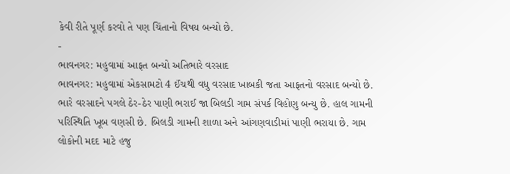કેવી રીતે પૂર્ણ કરવો તે પણ ચિંતાનો વિષય બન્યો છે.
-
ભાવનગર: મહુવામાં આફત બન્યો અતિભારે વરસાદ
ભાવનગર: મહુવામાં એકસામટો 4 ઈંચથી વધુ વરસાદ ખાબકી જતા આફતનો વરસાદ બન્યો છે. ભારે વરસાદને પગલે ઠેર-ઠેર પાણી ભરાઈ જા બિલડી ગામ સંપર્ક વિહોણુ બન્યુ છે. હાલ ગામની પરિસ્થિતિ ખૂબ વણસી છે. બિલડી ગામની શાળા અને આંગણવાડીમાં પાણી ભરાયા છે. ગામ લોકોની મદદ માટે હજુ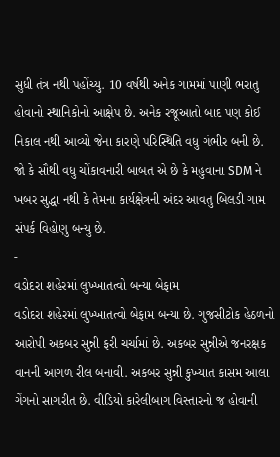સુધી તંત્ર નથી પહોંચ્યુ. 10 વર્ષથી અનેક ગામમાં પાણી ભરાતુ હોવાનો સ્થાનિકોનો આક્ષેપ છે. અનેક રજૂઆતો બાદ પણ કોઈ નિકાલ નથી આવ્યો જેના કારણે પરિસ્થિતિ વધુ ગંભીર બની છે. જો કે સૌથી વધુ ચોંકાવનારી બાબત એ છે કે મહુવાના SDM ને ખબર સુદ્ધા નથી કે તેમના કાર્યક્ષેત્રની અંદર આવતુ બિલડી ગામ સંપર્ક વિહોણુ બન્યુ છે.
-
વડોદરા શહેરમાં લુખ્ખાતત્વો બન્યા બેફામ
વડોદરા શહેરમાં લુખ્ખાતત્વો બેફામ બન્યા છે. ગુજસીટોક હેઠળનો આરોપી અકબર સુન્ની ફરી ચર્ચામાં છે. અકબર સુન્નીએ જનરક્ષક વાનની આગળ રીલ બનાવી. અકબર સુન્ની કુખ્યાત કાસમ આલા ગેંગનો સાગરીત છે. વીડિયો કારેલીબાગ વિસ્તારનો જ હોવાની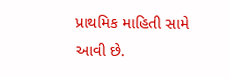પ્રાથમિક માહિતી સામે આવી છે.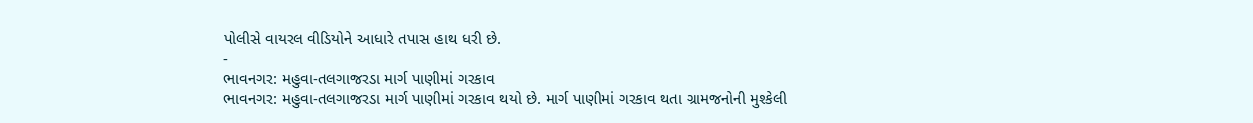પોલીસે વાયરલ વીડિયોને આધારે તપાસ હાથ ધરી છે.
-
ભાવનગર: મહુવા-તલગાજરડા માર્ગ પાણીમાં ગરકાવ
ભાવનગર: મહુવા-તલગાજરડા માર્ગ પાણીમાં ગરકાવ થયો છે. માર્ગ પાણીમાં ગરકાવ થતા ગ્રામજનોની મુશ્કેલી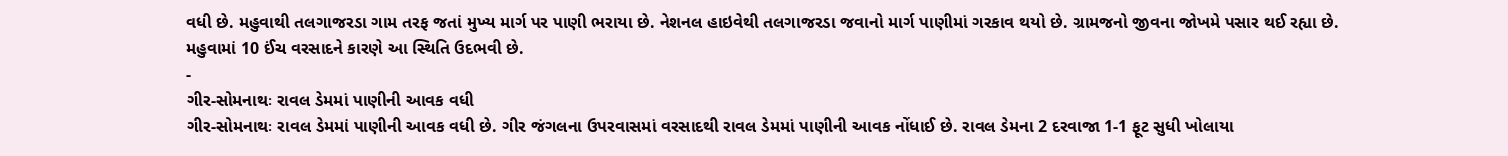વધી છે. મહુવાથી તલગાજરડા ગામ તરફ જતાં મુખ્ય માર્ગ પર પાણી ભરાયા છે. નેશનલ હાઇવેથી તલગાજરડા જવાનો માર્ગ પાણીમાં ગરકાવ થયો છે. ગ્રામજનો જીવના જોખમે પસાર થઈ રહ્યા છે. મહુવામાં 10 ઈંચ વરસાદને કારણે આ સ્થિતિ ઉદભવી છે.
-
ગીર-સોમનાથઃ રાવલ ડેમમાં પાણીની આવક વધી
ગીર-સોમનાથઃ રાવલ ડેમમાં પાણીની આવક વધી છે. ગીર જંગલના ઉપરવાસમાં વરસાદથી રાવલ ડેમમાં પાણીની આવક નોંધાઈ છે. રાવલ ડેમના 2 દરવાજા 1-1 ફૂટ સુધી ખોલાયા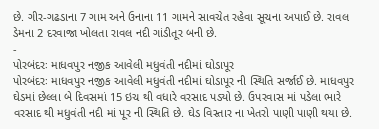છે. ગીર-ગઢડાના 7 ગામ અને ઉનાના 11 ગામને સાવચેત રહેવા સૂચના અપાઈ છે. રાવલ ડેમના 2 દરવાજા ખોલતા રાવલ નદી ગાંડીતૂર બની છે.
-
પોરબંદરઃ માધવપુર નજીક આવેલી મધુવંતી નદીમાં ઘોડાપૂર
પોરબંદરઃ માધવપુર નજીક આવેલી મધુવંતી નદીમાં ઘોડાપૂર ની સ્થિતિ સર્જાઈ છે. માધવપુર ઘેડમાં છેલ્લા બે દિવસમાં 15 ઇચ થી વધારે વરસાદ પડ્યો છે. ઉપરવાસ માં પડેલા ભારે વરસાદ થી મધુવંતી નદી માં પૂર ની સ્થિતિ છે. ઘેડ વિસ્તાર ના ખેતરો પાણી પાણી થયા છે.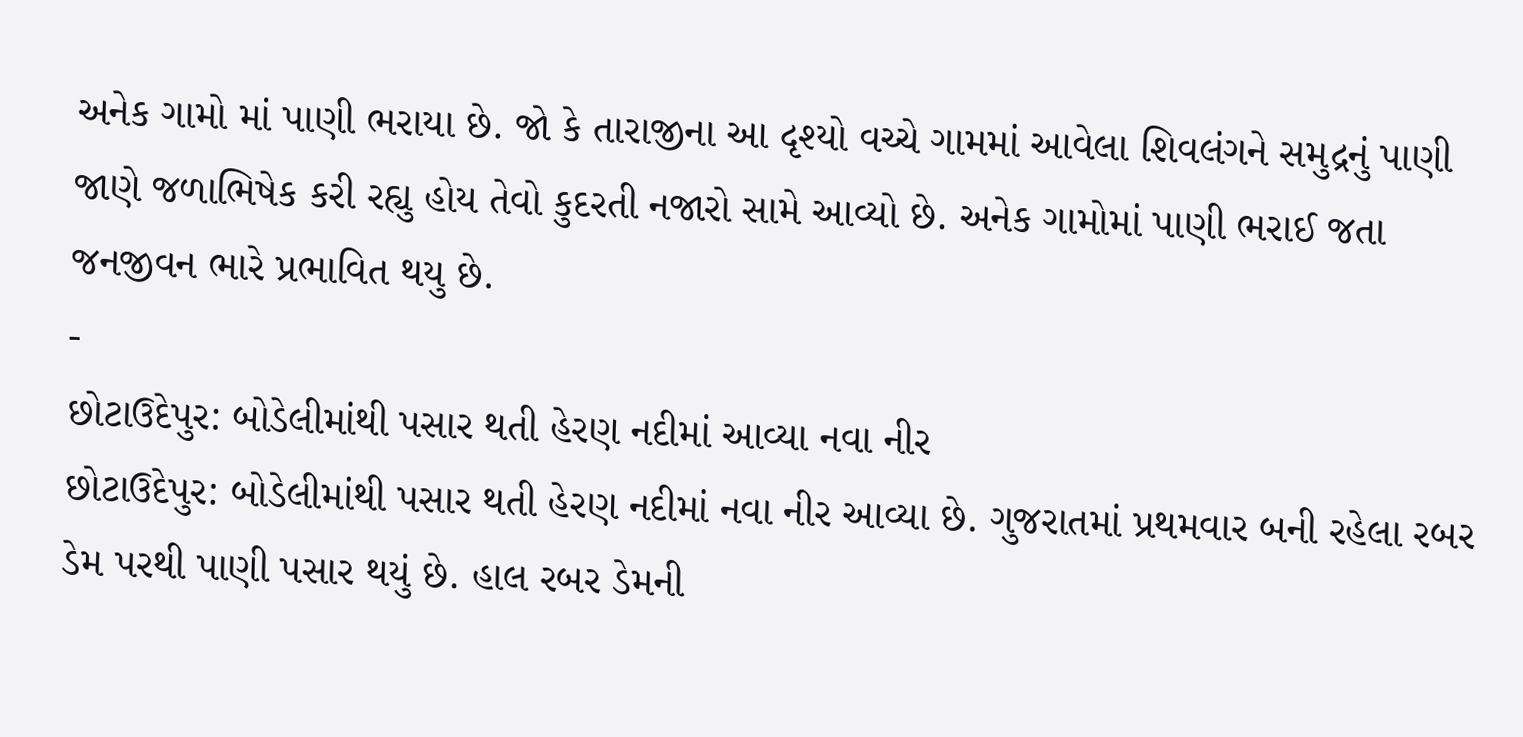અનેક ગામો માં પાણી ભરાયા છે. જો કે તારાજીના આ દૃશ્યો વચ્ચે ગામમાં આવેલા શિવલંગને સમુદ્રનું પાણી જાણે જળાભિષેક કરી રહ્યુ હોય તેવો કુદરતી નજારો સામે આવ્યો છે. અનેક ગામોમાં પાણી ભરાઈ જતા જનજીવન ભારે પ્રભાવિત થયુ છે.
-
છોટાઉદેપુર: બોડેલીમાંથી પસાર થતી હેરણ નદીમાં આવ્યા નવા નીર
છોટાઉદેપુર: બોડેલીમાંથી પસાર થતી હેરણ નદીમાં નવા નીર આવ્યા છે. ગુજરાતમાં પ્રથમવાર બની રહેલા રબર ડેમ પરથી પાણી પસાર થયું છે. હાલ રબર ડેમની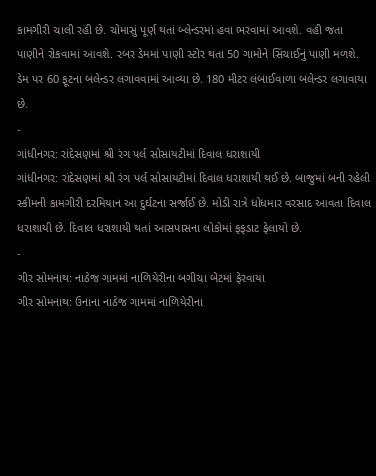કામગીરી ચાલી રહી છે. ચોમાસું પૂર્ણ થતાં બ્લેન્ડરમાં હવા ભરવામાં આવશે. વહી જતા પાણીને રોકવામાં આવશે. રબર ડેમમાં પાણી સ્ટોર થતા 50 ગામોને સિંચાઈનું પાણી મળશે. ડેમ પર 60 ફૂટના બલેન્ડર લગાવવામાં આવ્યા છે. 180 મીટર લંબાઈવાળા બલેન્ડર લગાવાયા છે.
-
ગાંધીનગર: રાંદેસણમાં શ્રી રંગ પર્લ સોસાયટીમાં દિવાલ ધરાશાયી
ગાંધીનગર: રાંદેસણમાં શ્રી રંગ પર્લ સોસાયટીમાં દિવાલ ધરાશાયી થઈ છે. બાજુમાં બની રહેલી સ્કીમની કામગીરી દરમિયાન આ દુર્ઘટના સર્જાઈ છે. મોડી રાત્રે ધોધમાર વરસાદ આવતા દિવાલ ધરાશાયી છે. દિવાલ ધરાશાયી થતાં આસપાસના લોકોમાં ફફડાટ ફેલાયો છે.
-
ગીર સોમનાથ: નાઠેજ ગામમાં નાળિયેરીના બગીચા બેટમાં ફેરવાયા
ગીર સોમનાથ: ઉનાના નાઠેજ ગામમાં નાળિયેરીના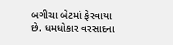બગીચા બેટમાં ફેરવાયા છે. ધમધોકાર વરસાદના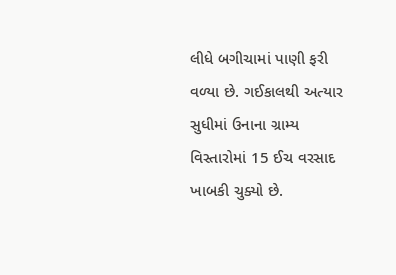લીધે બગીચામાં પાણી ફરી વળ્યા છે. ગઈકાલથી અત્યાર સુધીમાં ઉનાના ગ્રામ્ય વિસ્તારોમાં 15 ઈચ વરસાદ ખાબકી ચુક્યો છે.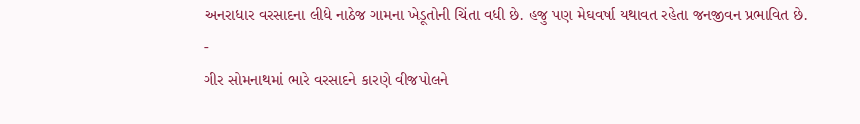અનરાધાર વરસાદના લીધે નાઠેજ ગામના ખેડૂતોની ચિંતા વધી છે. હજુ પણ મેઘવર્ષા યથાવત રહેતા જનજીવન પ્રભાવિત છે.
-
ગીર સોમનાથમાં ભારે વરસાદને કારણે વીજપોલને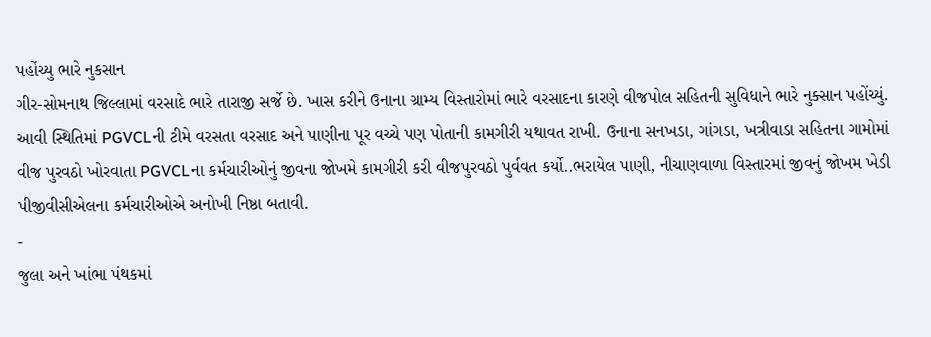પહોંચ્યુ ભારે નુકસાન
ગીર-સોમનાથ જિલ્લામાં વરસાદે ભારે તારાજી સર્જે છે. ખાસ કરીને ઉનાના ગ્રામ્ય વિસ્તારોમાં ભારે વરસાદના કારણે વીજપોલ સહિતની સુવિધાને ભારે નુક્સાન પહોંચ્યું. આવી સ્થિતિમાં PGVCLની ટીમે વરસતા વરસાદ અને પાણીના પૂર વચ્ચે પણ પોતાની કામગીરી યથાવત રાખી. ઉનાના સનખડા, ગાંગડા, ખત્રીવાડા સહિતના ગામોમાં વીજ પુરવઠો ખોરવાતા PGVCLના કર્મચારીઓનું જીવના જોખમે કામગીરી કરી વીજપુરવઠો પુર્વવત કર્યો..ભરાયેલ પાણી, નીચાણવાળા વિસ્તારમાં જીવનું જોખમ ખેડી પીજીવીસીએલના કર્મચારીઓએ અનોખી નિષ્ઠા બતાવી.
-
જુલા અને ખાંભા પંથકમાં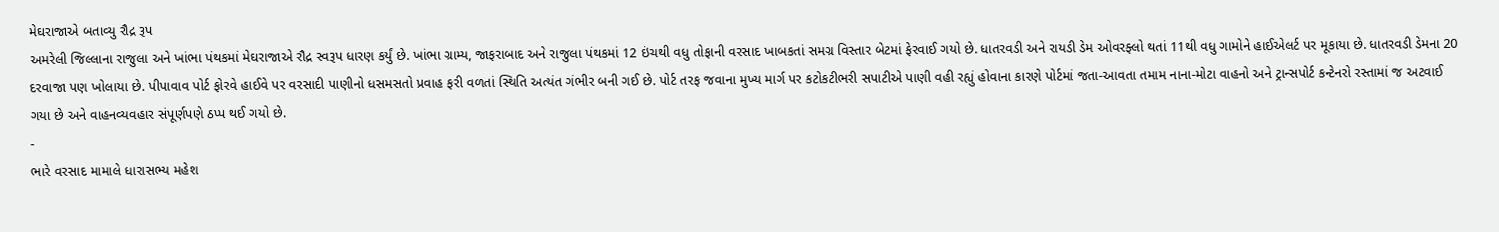મેઘરાજાએ બતાવ્યુ રૌદ્ર રૂપ
અમરેલી જિલ્લાના રાજુલા અને ખાંભા પંથકમાં મેઘરાજાએ રૌદ્ર સ્વરૂપ ધારણ કર્યું છે. ખાંભા ગ્રામ્ય, જાફરાબાદ અને રાજુલા પંથકમાં 12 ઇંચથી વધુ તોફાની વરસાદ ખાબકતાં સમગ્ર વિસ્તાર બેટમાં ફેરવાઈ ગયો છે. ધાતરવડી અને રાયડી ડેમ ઓવરફ્લો થતાં 11થી વધુ ગામોને હાઈએલર્ટ પર મૂકાયા છે. ધાતરવડી ડેમના 20 દરવાજા પણ ખોલાયા છે. પીપાવાવ પોર્ટ ફોરવે હાઈવે પર વરસાદી પાણીનો ધસમસતો પ્રવાહ ફરી વળતાં સ્થિતિ અત્યંત ગંભીર બની ગઈ છે. પોર્ટ તરફ જવાના મુખ્ય માર્ગ પર કટોકટીભરી સપાટીએ પાણી વહી રહ્યું હોવાના કારણે પોર્ટમાં જતા-આવતા તમામ નાના-મોટા વાહનો અને ટ્રાન્સપોર્ટ કન્ટેનરો રસ્તામાં જ અટવાઈ ગયા છે અને વાહનવ્યવહાર સંપૂર્ણપણે ઠપ્પ થઈ ગયો છે.
-
ભારે વરસાદ મામાલે ધારાસભ્ય મહેશ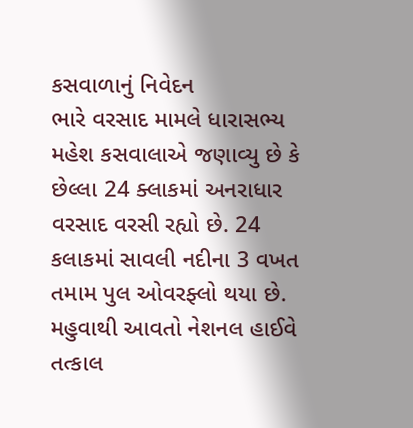કસવાળાનું નિવેદન
ભારે વરસાદ મામલે ધારાસભ્ય મહેશ કસવાલાએ જણાવ્યુ છે કે છેલ્લા 24 ક્લાકમાં અનરાધાર વરસાદ વરસી રહ્યો છે. 24 કલાકમાં સાવલી નદીના 3 વખત તમામ પુલ ઓવરફ્લો થયા છે. મહુવાથી આવતો નેશનલ હાઈવે તત્કાલ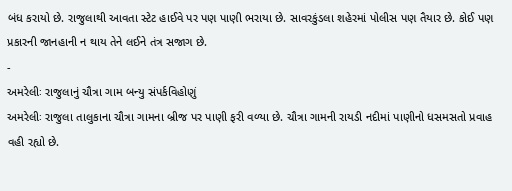બંધ કરાયો છે. રાજુલાથી આવતા સ્ટેટ હાઈવે પર પણ પાણી ભરાયા છે. સાવરકુંડલા શહેરમાં પોલીસ પણ તૈયાર છે. કોઈ પણ પ્રકારની જાનહાની ન થાય તેને લઈને તંત્ર સજાગ છે.
-
અમરેલીઃ રાજુલાનું ચૌત્રા ગામ બન્યુ સંપર્કવિહોણું
અમરેલીઃ રાજુલા તાલુકાના ચૌત્રા ગામના બ્રીજ પર પાણી ફરી વળ્યા છે. ચૌત્રા ગામની રાયડી નદીમાં પાણીનો ધસમસતો પ્રવાહ વહી રહ્યો છે.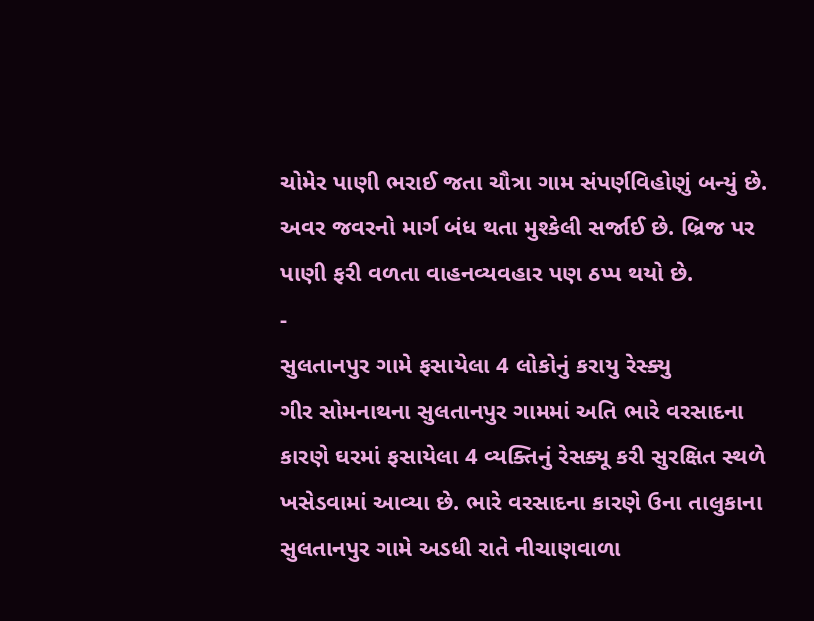ચોમેર પાણી ભરાઈ જતા ચૌત્રા ગામ સંપર્ણવિહોણું બન્યું છે. અવર જવરનો માર્ગ બંધ થતા મુશ્કેલી સર્જાઈ છે. બ્રિજ પર પાણી ફરી વળતા વાહનવ્યવહાર પણ ઠપ્પ થયો છે.
-
સુલતાનપુર ગામે ફસાયેલા 4 લોકોનું કરાયુ રેસ્ક્યુ
ગીર સોમનાથના સુલતાનપુર ગામમાં અતિ ભારે વરસાદના કારણે ઘરમાં ફસાયેલા 4 વ્યક્તિનું રેસક્યૂ કરી સુરક્ષિત સ્થળે ખસેડવામાં આવ્યા છે. ભારે વરસાદના કારણે ઉના તાલુકાના સુલતાનપુર ગામે અડધી રાતે નીચાણવાળા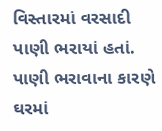વિસ્તારમાં વરસાદી પાણી ભરાયાં હતાં. પાણી ભરાવાના કારણે ઘરમાં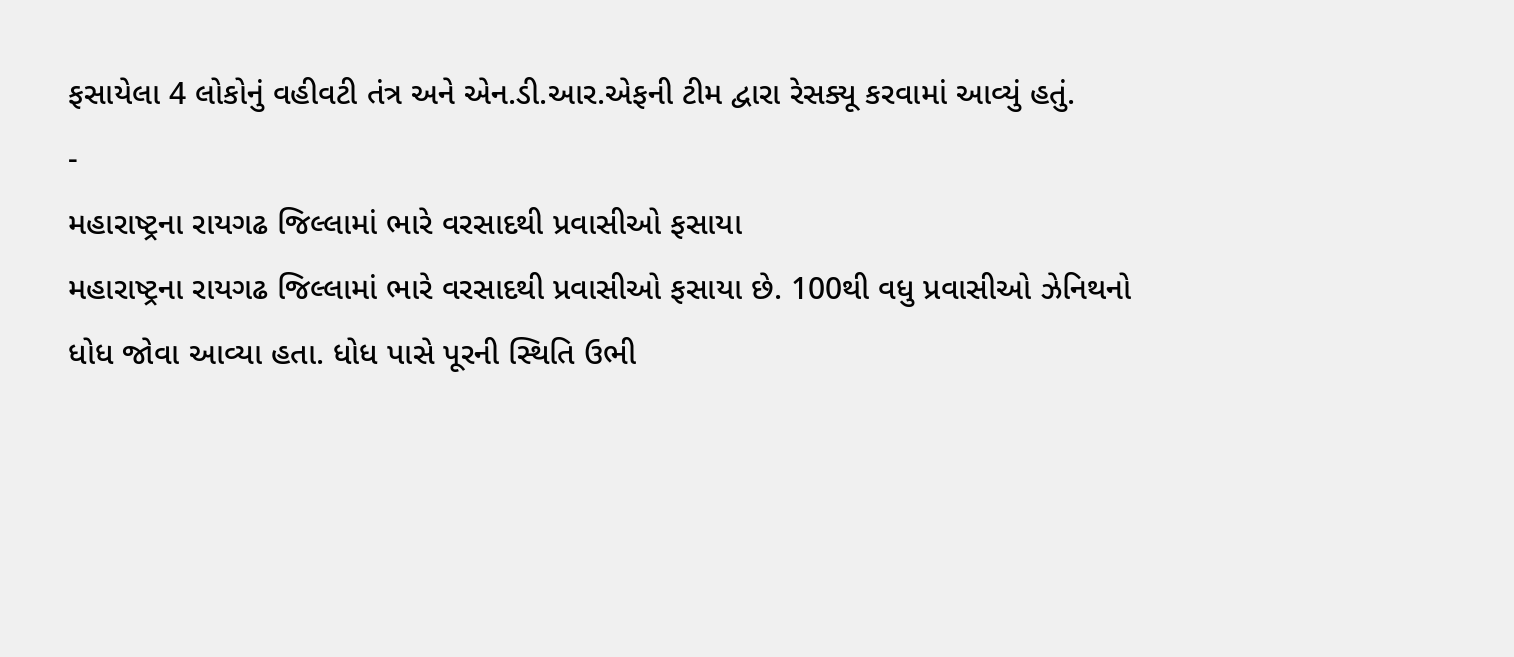ફસાયેલા 4 લોકોનું વહીવટી તંત્ર અને એન.ડી.આર.એફની ટીમ દ્વારા રેસક્યૂ કરવામાં આવ્યું હતું.
-
મહારાષ્ટ્રના રાયગઢ જિલ્લામાં ભારે વરસાદથી પ્રવાસીઓ ફસાયા
મહારાષ્ટ્રના રાયગઢ જિલ્લામાં ભારે વરસાદથી પ્રવાસીઓ ફસાયા છે. 100થી વધુ પ્રવાસીઓ ઝેનિથનો ધોધ જોવા આવ્યા હતા. ધોધ પાસે પૂરની સ્થિતિ ઉભી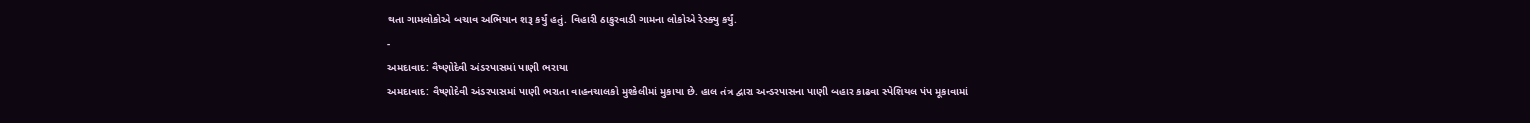થતા ગામલોકોએ બચાવ અભિયાન શરૂ કર્યું હતું. વિહારી ઠાકુરવાડી ગામના લોકોએ રેસ્ક્યુ કર્યું.
-
અમદાવાદ: વૈષ્ણોદેવી અંડરપાસમાં પાણી ભરાયા
અમદાવાદ: વૈષ્ણોદેવી અંડરપાસમાં પાણી ભરાતા વાહનચાલકો મુશ્કેલીમાં મુકાયા છે. હાલ તંત્ર દ્વારા અન્ડરપાસના પાણી બહાર કાઢવા સ્પેશિયલ પંપ મૂકાવામાં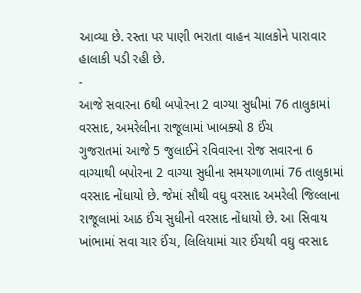આવ્યા છે. રસ્તા પર પાણી ભરાતા વાહન ચાલકોને પારાવાર હાલાકી પડી રહી છે.
-
આજે સવારના 6થી બપોરના 2 વાગ્યા સુધીમાં 76 તાલુકામાં વરસાદ, અમરેલીના રાજૂલામાં ખાબક્યો 8 ઈંચ
ગુજરાતમાં આજે 5 જુલાઈને રવિવારના રોજ સવારના 6 વાગ્યાથી બપોરના 2 વાગ્યા સુધીના સમયગાળામાં 76 તાલુકામાં વરસાદ નોંધાયો છે. જેમાં સૌથી વઘુ વરસાદ અમરેલી જિલ્લાના રાજૂલામાં આઠ ઈંચ સુધીનો વરસાદ નોંધાયો છે. આ સિવાય ખાંભામાં સવા ચાર ઈંચ, લિલિયામાં ચાર ઈંચથી વઘુ વરસાદ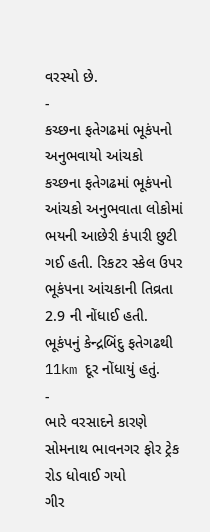વરસ્યો છે.
-
કચ્છના ફતેગઢમાં ભૂકંપનો અનુભવાયો આંચકો
કચ્છના ફતેગઢમાં ભૂકંપનો આંચકો અનુભવાતા લોકોમાં ભયની આછેરી કંપારી છુટી ગઈ હતી. રિકટર સ્કેલ ઉપર ભૂકંપના આંચકાની તિવ્રતા 2.9 ની નોંધાઈ હતી. ભૂકંપનું કેન્દ્રબિંદુ ફતેગઢથી 11km દૂર નોંધાયું હતું.
-
ભારે વરસાદને કારણે સોમનાથ ભાવનગર ફોર ટ્રેક રોડ ધોવાઈ ગયો
ગીર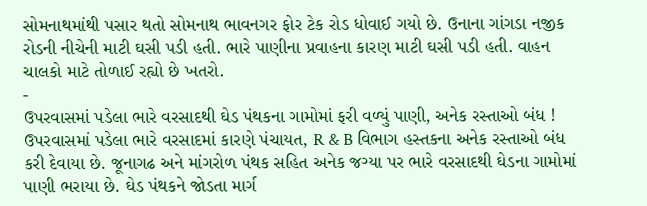સોમનાથમાંથી પસાર થતો સોમનાથ ભાવનગર ફોર ટેક રોડ ધોવાઈ ગયો છે. ઉનાના ગાંગડા નજીક રોડની નીચેની માટી ઘસી પડી હતી. ભારે પાણીના પ્રવાહના કારણ માટી ઘસી પડી હતી. વાહન ચાલકો માટે તોળાઈ રહ્યો છે ખતરો.
-
ઉપરવાસમાં પડેલા ભારે વરસાદથી ઘેડ પંથકના ગામોમાં ફરી વળ્યું પાણી, અનેક રસ્તાઓ બંધ !
ઉપરવાસમાં પડેલા ભારે વરસાદમાં કારણે પંચાયત, R & B વિભાગ હસ્તકના અનેક રસ્તાઓ બંધ કરી દેવાયા છે. જૂનાગઢ અને માંગરોળ પંથક સહિત અનેક જગ્યા પર ભારે વરસાદથી ઘેડના ગામોમાં પાણી ભરાયા છે. ઘેડ પંથકને જોડતા માર્ગ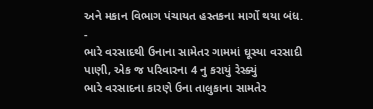અને મકાન વિભાગ પંચાયત હસ્તકના માર્ગો થયા બંધ.
-
ભારે વરસાદથી ઉનાના સામેતર ગામમાં ઘૂસ્યા વરસાદી પાણી, એક જ પરિવારના 4 નુ કરાયું રેસ્ક્યું
ભારે વરસાદના કારણે ઉના તાલુકાના સામતેર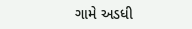ગામે અડધી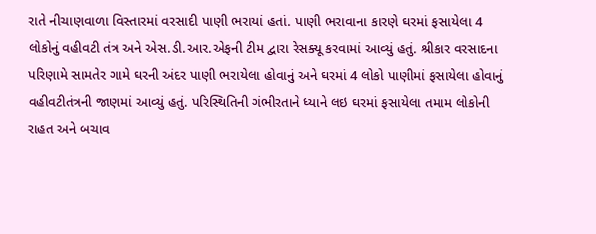રાતે નીચાણવાળા વિસ્તારમાં વરસાદી પાણી ભરાયાં હતાં. પાણી ભરાવાના કારણે ઘરમાં ફસાયેલા 4 લોકોનું વહીવટી તંત્ર અને એસ.ડી.આર.એફની ટીમ દ્વારા રેસક્યૂ કરવામાં આવ્યું હતું. શ્રીકાર વરસાદના પરિણામે સામતેર ગામે ઘરની અંદર પાણી ભરાયેલા હોવાનું અને ઘરમાં 4 લોકો પાણીમાં ફસાયેલા હોવાનું વહીવટીતંત્રની જાણમાં આવ્યું હતું. પરિસ્થિતિની ગંભીરતાને ધ્યાને લઇ ઘરમાં ફસાયેલા તમામ લોકોની રાહત અને બચાવ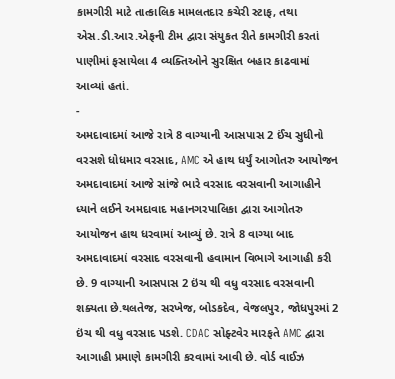કામગીરી માટે તાત્કાલિક મામલતદાર કચેરી સ્ટાફ, તથા એસ.ડી.આર.એફની ટીમ દ્વારા સંયુકત રીતે કામગીરી કરતાં પાણીમાં ફસાયેલા 4 વ્યક્તિઓને સુરક્ષિત બહાર કાઢવામાં આવ્યાં હતાં.
-
અમદાવાદમાં આજે રાત્રે 8 વાગ્યાની આસપાસ 2 ઈંચ સુધીનો વરસશે ધોધમાર વરસાદ, AMC એ હાથ ધર્યું આગોતરુ આયોજન
અમદાવાદમાં આજે સાંજે ભારે વરસાદ વરસવાની આગાહીને ધ્યાને લઈને અમદાવાદ મહાનગરપાલિકા દ્વારા આગોતરુ આયોજન હાથ ધરવામાં આવ્યું છે. રાત્રે 8 વાગ્યા બાદ અમદાવાદમાં વરસાદ વરસવાની હવામાન વિભાગે આગાહી કરી છે. 9 વાગ્યાની આસપાસ 2 ઇંચ થી વધુ વરસાદ વરસવાની શક્યતા છે.થલતેજ, સરખેજ, બોડકદેવ, વેજલપુર, જોધપુરમાં 2 ઇંચ થી વધુ વરસાદ પડશે. CDAC સોફ્ટવેર મારફતે AMC દ્વારા આગાહી પ્રમાણે કામગીરી કરવામાં આવી છે. વોર્ડ વાઈઝ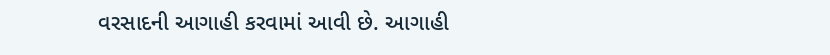વરસાદની આગાહી કરવામાં આવી છે. આગાહી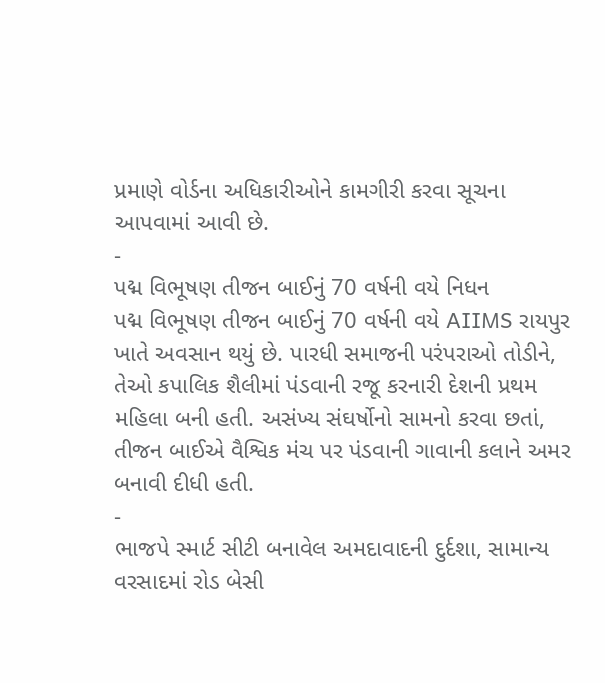પ્રમાણે વોર્ડના અધિકારીઓને કામગીરી કરવા સૂચના આપવામાં આવી છે.
-
પદ્મ વિભૂષણ તીજન બાઈનું 70 વર્ષની વયે નિધન
પદ્મ વિભૂષણ તીજન બાઈનું 70 વર્ષની વયે AIIMS રાયપુર ખાતે અવસાન થયું છે. પારધી સમાજની પરંપરાઓ તોડીને, તેઓ કપાલિક શૈલીમાં પંડવાની રજૂ કરનારી દેશની પ્રથમ મહિલા બની હતી. અસંખ્ય સંઘર્ષોનો સામનો કરવા છતાં, તીજન બાઈએ વૈશ્વિક મંચ પર પંડવાની ગાવાની કલાને અમર બનાવી દીધી હતી.
-
ભાજપે સ્માર્ટ સીટી બનાવેલ અમદાવાદની દુર્દશા, સામાન્ય વરસાદમાં રોડ બેસી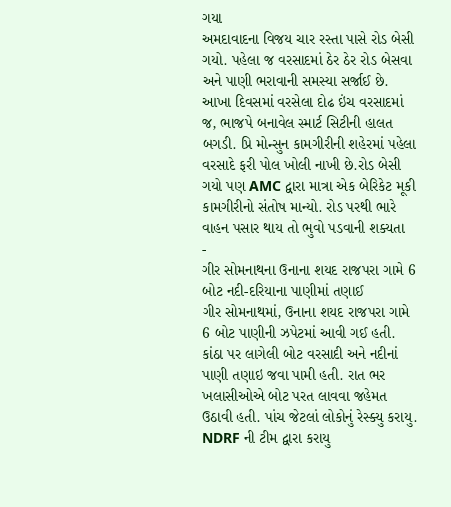ગયા
અમદાવાદના વિજય ચાર રસ્તા પાસે રોડ બેસી ગયો. પહેલા જ વરસાદમાં ઠેર ઠેર રોડ બેસવા અને પાણી ભરાવાની સમસ્યા સર્જાઈ છે. આખા દિવસમાં વરસેલા દોઢ ઇંચ વરસાદમાં જ, ભાજપે બનાવેલ સ્માર્ટ સિટીની હાલત બગડી. પ્રિ મોન્સુન કામગીરીની શહેરમાં પહેલા વરસાદે ફરી પોલ ખોલી નાખી છે.રોડ બેસી ગયો પણ AMC દ્વારા માત્રા એક બેરિકેટ મૂકી કામગીરીનો સંતોષ માન્યો. રોડ પરથી ભારે વાહન પસાર થાય તો ભુવો પડવાની શક્યતા
-
ગીર સોમનાથના ઉનાના શયદ રાજપરા ગામે 6 બોટ નદી-દરિયાના પાણીમાં તણાઈ
ગીર સોમનાથમાં, ઉનાના શયદ રાજપરા ગામે 6 બોટ પાણીની ઝપેટમાં આવી ગઈ હતી. કાંઠા પર લાગેલી બોટ વરસાદી અને નદીનાં પાણી તણાઇ જવા પામી હતી. રાત ભર ખલાસીઓએ બોટ પરત લાવવા જહેમત ઉઠાવી હતી. પાંચ જેટલાં લોકોનું રેસ્ક્યુ કરાયુ. NDRF ની ટીમ દ્વારા કરાયુ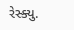રેસ્ક્યુ.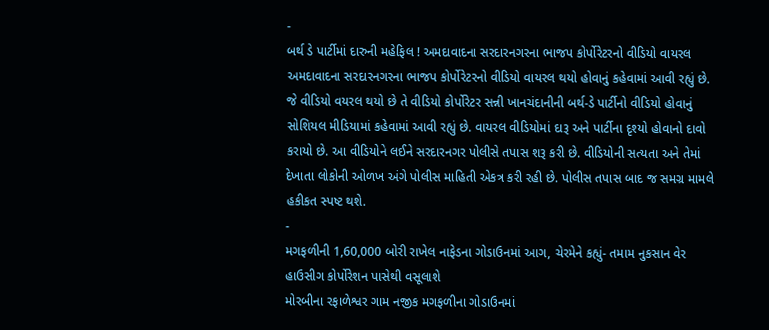-
બર્થ ડે પાર્ટીમાં દારુની મહેફિલ ! અમદાવાદના સરદારનગરના ભાજપ કોર્પોરેટરનો વીડિયો વાયરલ
અમદાવાદના સરદારનગરના ભાજપ કોર્પોરેટરનો વીડિયો વાયરલ થયો હોવાનું કહેવામાં આવી રહ્યું છે. જે વીડિયો વયરલ થયો છે તે વીડિયો કોર્પોરેટર સન્ની ખાનચંદાનીની બર્થ-ડે પાર્ટીનો વીડિયો હોવાનું સોશિયલ મીડિયામાં કહેવામાં આવી રહ્યું છે. વાયરલ વીડિયોમાં દારૂ અને પાર્ટીના દૃશ્યો હોવાનો દાવો કરાયો છે. આ વીડિયોને લઈને સરદારનગર પોલીસે તપાસ શરૂ કરી છે. વીડિયોની સત્યતા અને તેમાં દેખાતા લોકોની ઓળખ અંગે પોલીસ માહિતી એકત્ર કરી રહી છે. પોલીસ તપાસ બાદ જ સમગ્ર મામલે હકીકત સ્પષ્ટ થશે.
-
મગફળીની 1,60,000 બોરી રાખેલ નાફેડના ગોડાઉનમાં આગ, ચેરમેને કહ્યું- તમામ નુકસાન વેર હાઉસીગ કોર્પોરેશન પાસેથી વસૂલાશે
મોરબીના રફાળેશ્વર ગામ નજીક મગફળીના ગોડાઉનમાં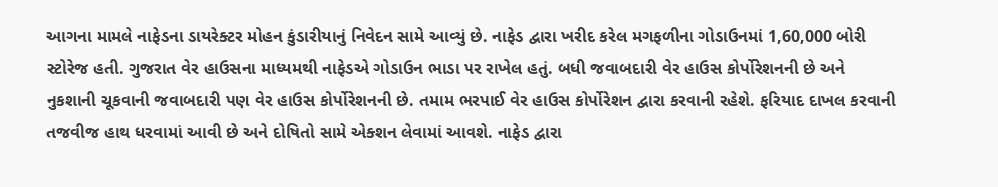આગના મામલે નાફેડના ડાયરેક્ટર મોહન કુંડારીયાનું નિવેદન સામે આવ્યું છે. નાફેડ દ્વારા ખરીદ કરેલ મગફળીના ગોડાઉનમાં 1,60,000 બોરી સ્ટોરેજ હતી. ગુજરાત વેર હાઉસના માધ્યમથી નાફેડએ ગોડાઉન ભાડા પર રાખેલ હતું. બધી જવાબદારી વેર હાઉસ કોર્પોરેશનની છે અને નુકશાની ચૂકવાની જવાબદારી પણ વેર હાઉસ કોર્પોરેશનની છે. તમામ ભરપાઈ વેર હાઉસ કોર્પોરેશન દ્વારા કરવાની રહેશે. ફરિયાદ દાખલ કરવાની તજવીજ હાથ ધરવામાં આવી છે અને દોષિતો સામે એક્શન લેવામાં આવશે. નાફેડ દ્વારા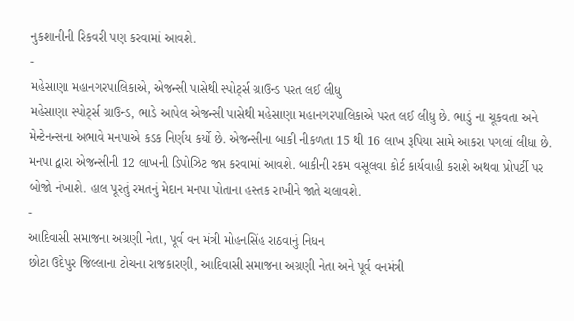નુકશાનીની રિકવરી પણ કરવામાં આવશે.
-
મહેસાણા મહાનગરપાલિકાએ, એજન્સી પાસેથી સ્પોર્ટ્સ ગ્રાઉન્ડ પરત લઈ લીધુ
મહેસાણા સ્પોર્ટ્સ ગ્રાઉન્ડ, ભાડે આપેલ એજન્સી પાસેથી મહેસાણા મહાનગરપાલિકાએ પરત લઈ લીધુ છે. ભાડું ના ચૂકવતા અને મેન્ટેનન્સના અભાવે મનપાએ કડક નિર્ણય કર્યો છે. એજન્સીના બાકી નીકળતા 15 થી 16 લાખ રૂપિયા સામે આકરા પગલાં લીધા છે. મનપા દ્વારા એજન્સીની 12 લાખની ડિપોઝિટ જપ્ત કરવામાં આવશે. બાકીની રકમ વસૂલવા કોર્ટ કાર્યવાહી કરાશે અથવા પ્રોપર્ટી પર બોજો નંખાશે. હાલ પૂરતું રમતનું મેદાન મનપા પોતાના હસ્તક રાખીને જાતે ચલાવશે.
-
આદિવાસી સમાજના અગ્રણી નેતા, પૂર્વ વન મંત્રી મોહનસિંહ રાઠવાનું નિધન
છોટા ઉદેપુર જિલ્લાના ટોચના રાજકારણી, આદિવાસી સમાજના અગ્રણી નેતા અને પૂર્વ વનમંત્રી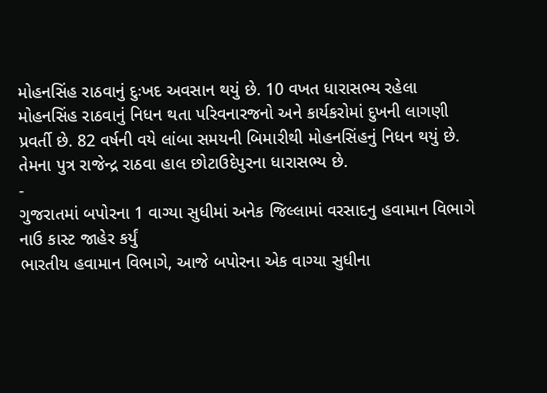મોહનસિંહ રાઠવાનું દુઃખદ અવસાન થયું છે. 10 વખત ધારાસભ્ય રહેલા મોહનસિંહ રાઠવાનું નિધન થતા પરિવનારજનો અને કાર્યકરોમાં દુખની લાગણી પ્રવર્તી છે. 82 વર્ષની વયે લાંબા સમયની બિમારીથી મોહનસિંહનું નિધન થયું છે. તેમના પુત્ર રાજેન્દ્ર રાઠવા હાલ છોટાઉદેપુરના ધારાસભ્ય છે.
-
ગુજરાતમાં બપોરના 1 વાગ્યા સુધીમાં અનેક જિલ્લામાં વરસાદનુ હવામાન વિભાગે નાઉ કાસ્ટ જાહેર કર્યું
ભારતીય હવામાન વિભાગે, આજે બપોરના એક વાગ્યા સુધીના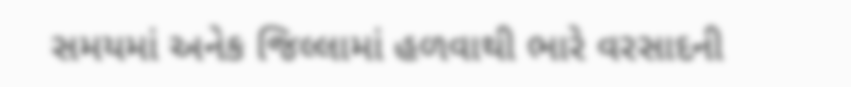સમયમાં અનેક જિલ્લામાં હળવાથી ભારે વરસાદની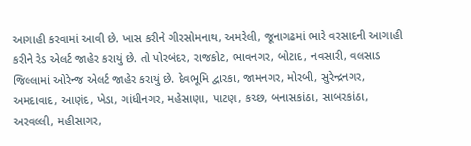આગાહી કરવામાં આવી છે. ખાસ કરીને ગીરસોમનાથ, અમરેલી, જૂનાગઢમાં ભારે વરસાદની આગાહી કરીને રેડ એલર્ટ જાહેર કરાયું છે. તો પોરબંદર, રાજકોટ, ભાવનગર, બોટાદ, નવસારી, વલસાડ જિલ્લામાં ઓરેન્જ એલર્ટ જાહેર કરાયું છે. દેવભૂમિ દ્વારકા, જામનગર, મોરબી, સુરેન્દ્રનગર, અમદાવાદ, આણંદ, ખેડા, ગાંધીનગર, મહેસાણા, પાટણ, કચ્છ, બનાસકાંઠા, સાબરકાંઠા, અરવલ્લી, મહીસાગર,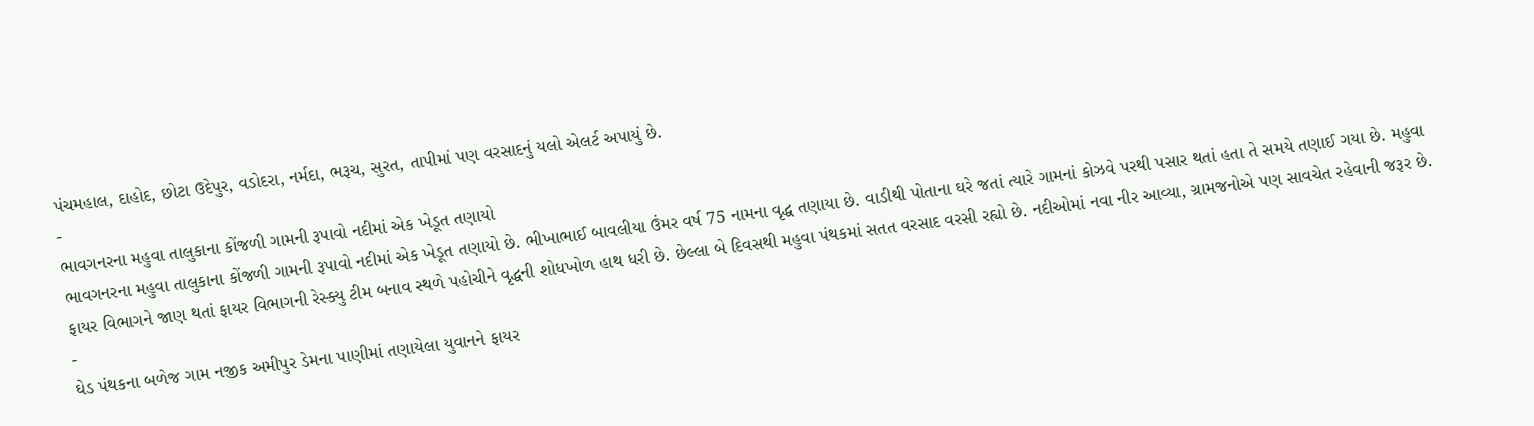પંચમહાલ, દાહોદ, છોટા ઉદેપુર, વડોદરા, નર્મદા, ભરૂચ, સુરત, તાપીમાં પણ વરસાદનું યલો એલર્ટ અપાયું છે.
-
ભાવગનરના મહુવા તાલુકાના કોંજળી ગામની રૂપાવો નદીમાં એક ખેડૂત તણાયો
ભાવગનરના મહુવા તાલુકાના કોંજળી ગામની રૂપાવો નદીમાં એક ખેડૂત તણાયો છે. ભીખાભાઈ બાવલીયા ઉંમર વર્ષ 75 નામના વૃદ્ધ તણાયા છે. વાડીથી પોતાના ઘરે જતાં ત્યારે ગામનાં કોઝવે પરથી પસાર થતાં હતા તે સમયે તણાઈ ગયા છે. મહુવા ફાયર વિભાગને જાણ થતાં ફાયર વિભાગની રેસ્ક્યુ ટીમ બનાવ સ્થળે પહોચીને વૃદ્ધની શોધખોળ હાથ ધરી છે. છેલ્લા બે દિવસથી મહુવા પંથકમાં સતત વરસાદ વરસી રહ્યો છે. નદીઓમાં નવા નીર આવ્યા, ગ્રામજનોએ પણ સાવચેત રહેવાની જરૂર છે.
-
ઘેડ પંથકના બળેજ ગામ નજીક અમીપુર ડેમના પાણીમાં તણાયેલા યુવાનને ફાયર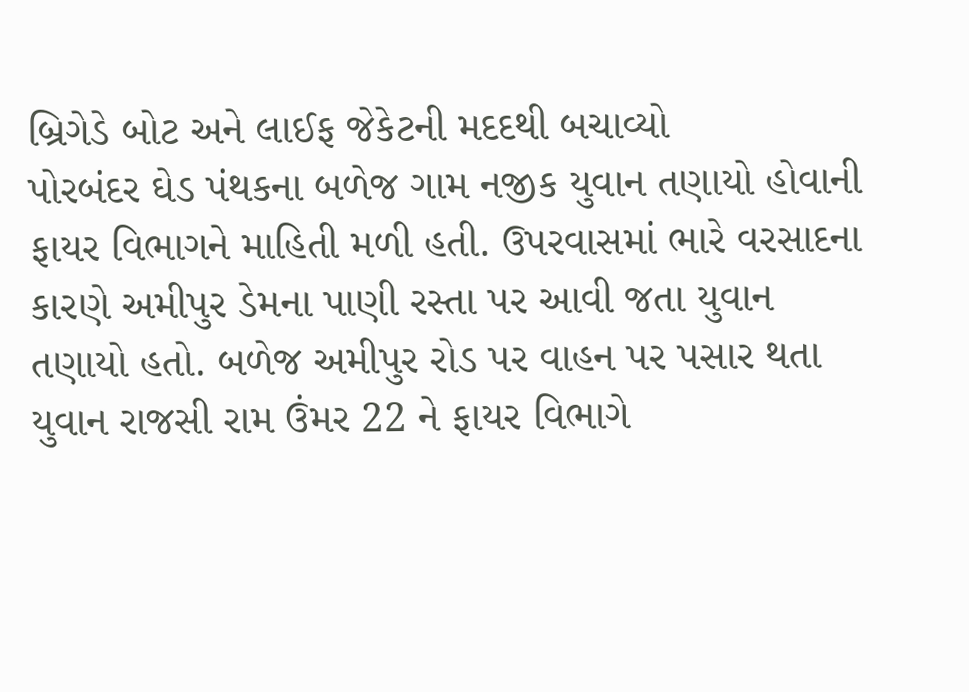બ્રિગેડે બોટ અને લાઈફ જેકેટની મદદથી બચાવ્યો
પોરબંદર ઘેડ પંથકના બળેજ ગામ નજીક યુવાન તણાયો હોવાની ફાયર વિભાગને માહિતી મળી હતી. ઉપરવાસમાં ભારે વરસાદના કારણે અમીપુર ડેમના પાણી રસ્તા પર આવી જતા યુવાન તણાયો હતો. બળેજ અમીપુર રોડ પર વાહન પર પસાર થતા યુવાન રાજસી રામ ઉંમર 22 ને ફાયર વિભાગે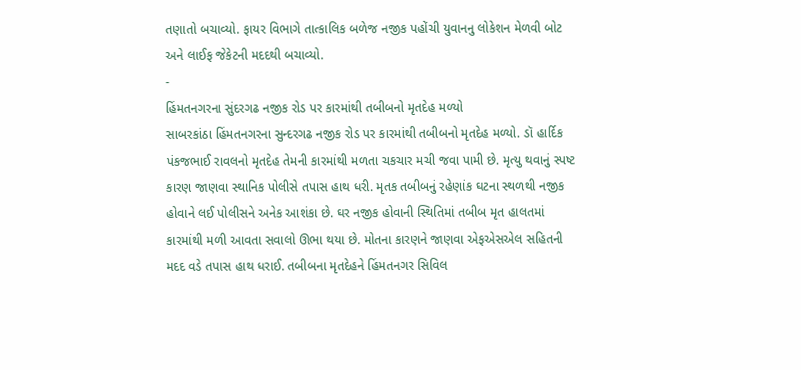તણાતો બચાવ્યો. ફાયર વિભાગે તાત્કાલિક બળેજ નજીક પહોંચી યુવાનનુ લોકેશન મેળવી બોટ અને લાઈફ જેકેટની મદદથી બચાવ્યો.
-
હિંમતનગરના સુંદરગઢ નજીક રોડ પર કારમાંથી તબીબનો મૃતદેહ મળ્યો
સાબરકાંઠા હિંમતનગરના સુન્દરગઢ નજીક રોડ પર કારમાંથી તબીબનો મૃતદેહ મળ્યો. ડૉ હાર્દિક પંકજભાઈ રાવલનો મૃતદેહ તેમની કારમાંથી મળતા ચકચાર મચી જવા પામી છે. મૃત્યુ થવાનું સ્પષ્ટ કારણ જાણવા સ્થાનિક પોલીસે તપાસ હાથ ધરી. મૃતક તબીબનું રહેણાંક ઘટના સ્થળથી નજીક હોવાને લઈ પોલીસને અનેક આશંકા છે. ઘર નજીક હોવાની સ્થિતિમાં તબીબ મૃત હાલતમાં કારમાંથી મળી આવતા સવાલો ઊભા થયા છે. મોતના કારણને જાણવા એફએસએલ સહિતની મદદ વડે તપાસ હાથ ધરાઈ. તબીબના મૃતદેહને હિંમતનગર સિવિલ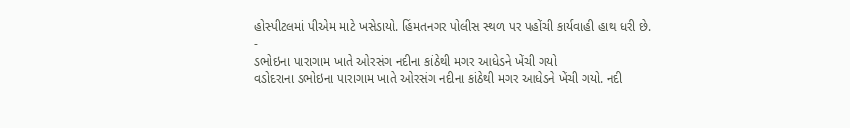હોસ્પીટલમાં પીએમ માટે ખસેડાયો. હિંમતનગર પોલીસ સ્થળ પર પહોંચી કાર્યવાહી હાથ ધરી છે.
-
ડભોઇના પારાગામ ખાતે ઓરસંગ નદીના કાંઠેથી મગર આધેડને ખેંચી ગયો
વડોદરાના ડભોઇના પારાગામ ખાતે ઓરસંગ નદીના કાંઠેથી મગર આધેડને ખેંચી ગયો. નદી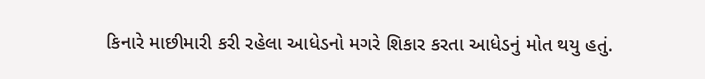કિનારે માછીમારી કરી રહેલા આધેડનો મગરે શિકાર કરતા આધેડનું મોત થયુ હતું.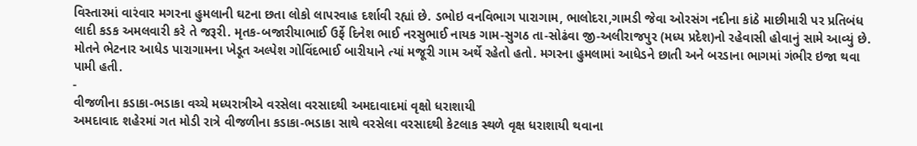વિસ્તારમાં વારંવાર મગરના હુમલાની ઘટના છતા લોકો લાપરવાહ દર્શાવી રહ્યાં છે. ડભોઇ વનવિભાગ પારાગામ, ભાલોદરા,ગામડી જેવા ઓરસંગ નદીના કાંઠે માછીમારી પર પ્રતિબંધ લાદી કડક અમલવારી કરે તે જરૂરી. મૃતક-બજારીયાભાઈ ઉર્ફે દિનેશ ભાઈ નરસુભાઈ નાયક ગામ-સુગઠ તા-સોઢંવા જી-અલીરાજપુર (મધ્ય પ્રદેશ)નો રહેવાસી હોવાનું સામે આવ્યું છે. મોતને ભેટનાર આધેડ પારાગામના ખેડૂત અલ્પેશ ગોવિંદભાઈ બારીયાને ત્યાં મજૂરી ગામ અર્થે રહેતો હતો. મગરના હુમલામાં આધેડને છાતી અને બરડાના ભાગમાં ગંભીર ઇજા થવા પામી હતી.
-
વીજળીના કડાકા-ભડાકા વચ્ચે મધ્યરાત્રીએ વરસેલા વરસાદથી અમદાવાદમાં વૃક્ષો ધરાશાયી
અમદાવાદ શહેરમાં ગત મોડી રાત્રે વીજળીના કડાકા-ભડાકા સાથે વરસેલા વરસાદથી કેટલાક સ્થળે વૃક્ષ ધરાશાયી થવાના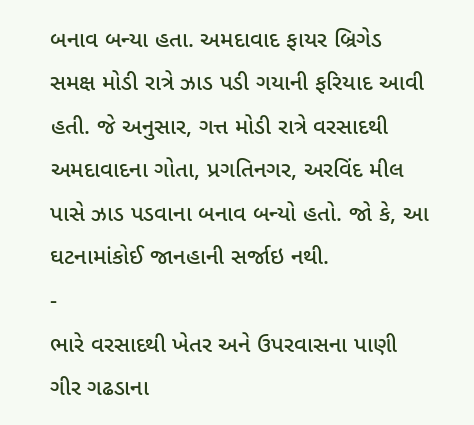બનાવ બન્યા હતા. અમદાવાદ ફાયર બ્રિગેડ સમક્ષ મોડી રાત્રે ઝાડ પડી ગયાની ફરિયાદ આવી હતી. જે અનુસાર, ગત્ત મોડી રાત્રે વરસાદથી અમદાવાદના ગોતા, પ્રગતિનગર, અરવિંદ મીલ પાસે ઝાડ પડવાના બનાવ બન્યો હતો. જો કે, આ ઘટનામાંકોઈ જાનહાની સર્જાઇ નથી.
-
ભારે વરસાદથી ખેતર અને ઉપરવાસના પાણી ગીર ગઢડાના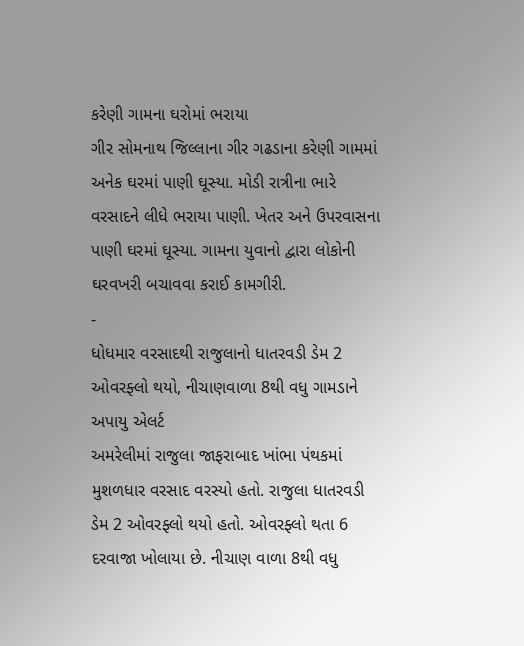કરેણી ગામના ઘરોમાં ભરાયા
ગીર સોમનાથ જિલ્લાના ગીર ગઢડાના કરેણી ગામમાં અનેક ઘરમાં પાણી ઘૂસ્યા. મોડી રાત્રીના ભારે વરસાદને લીધે ભરાયા પાણી. ખેતર અને ઉપરવાસના પાણી ઘરમાં ઘૂસ્યા. ગામના યુવાનો દ્વારા લોકોની ઘરવખરી બચાવવા કરાઈ કામગીરી.
-
ધોધમાર વરસાદથી રાજુલાનો ધાતરવડી ડેમ 2 ઓવરફ્લો થયો, નીચાણવાળા 8થી વધુ ગામડાને અપાયુ એલર્ટ
અમરેલીમાં રાજુલા જાફરાબાદ ખાંભા પંથકમાં મુશળધાર વરસાદ વરસ્યો હતો. રાજુલા ધાતરવડી ડેમ 2 ઓવરફ્લો થયો હતો. ઓવરફ્લો થતા 6 દરવાજા ખોલાયા છે. નીચાણ વાળા 8થી વધુ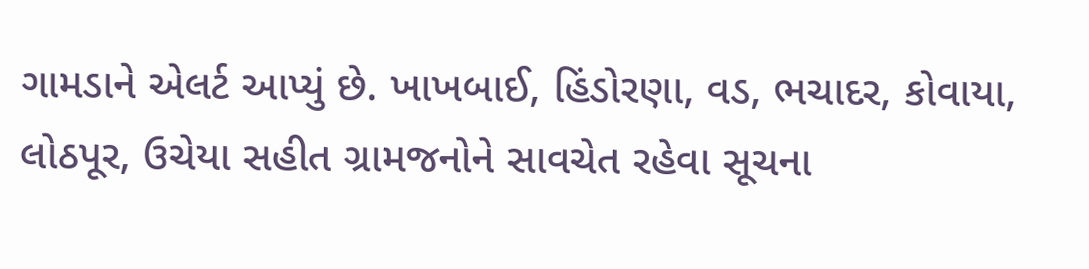ગામડાને એલર્ટ આપ્યું છે. ખાખબાઈ, હિંડોરણા, વડ, ભચાદર, કોવાયા, લોઠપૂર, ઉચેયા સહીત ગ્રામજનોને સાવચેત રહેવા સૂચના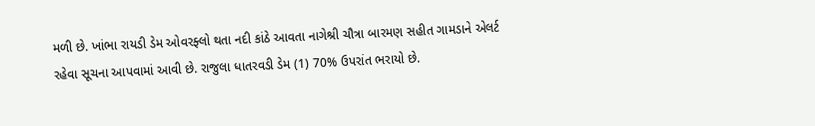મળી છે. ખાંભા રાયડી ડેમ ઓવરફ્લો થતા નદી કાંઠે આવતા નાગેશ્રી ચૌત્રા બારમણ સહીત ગામડાને એલર્ટ રહેવા સૂચના આપવામાં આવી છે. રાજુલા ધાતરવડી ડેમ (1) 70% ઉપરાંત ભરાયો છે.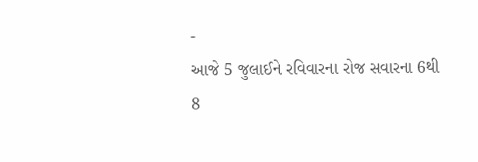-
આજે 5 જુલાઈને રવિવારના રોજ સવારના 6થી 8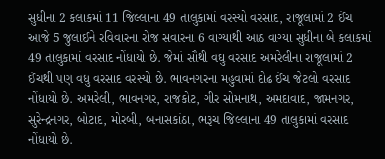સુધીના 2 કલાકમાં 11 જિલ્લાના 49 તાલુકામાં વરસ્યો વરસાદ, રાજૂલામાં 2 ઈંચ
આજે 5 જુલાઈને રવિવારના રોજ સવારના 6 વાગ્યાથી આઠ વાગ્યા સુધીના બે કલાકમાં 49 તાલુકામાં વરસાદ નોંધાયો છે. જેમાં સૌથી વઘુ વરસાદ અમરેલીના રાજૂલામાં 2 ઈંચથી પણ વધુ વરસાદ વરસ્યો છે. ભાવનગરના મહુવામાં દોઢ ઈંચ જેટલો વરસાદ નોંધાયો છે. અમરેલી, ભાવનગર, રાજકોટ, ગીર સોમનાથ, અમદાવાદ, જામનગર, સુરેન્દ્રનગર, બોટાદ, મોરબી, બનાસકાંઠા, ભરૂચ જિલ્લાના 49 તાલુકામાં વરસાદ નોંધાયો છે.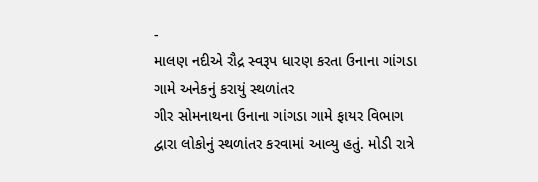-
માલણ નદીએ રૌદ્ર સ્વરૂપ ધારણ કરતા ઉનાના ગાંગડા ગામે અનેકનું કરાયું સ્થળાંતર
ગીર સોમનાથના ઉનાના ગાંગડા ગામે ફાયર વિભાગ દ્વારા લોકોનું સ્થળાંતર કરવામાં આવ્યુ હતું. મોડી રાત્રે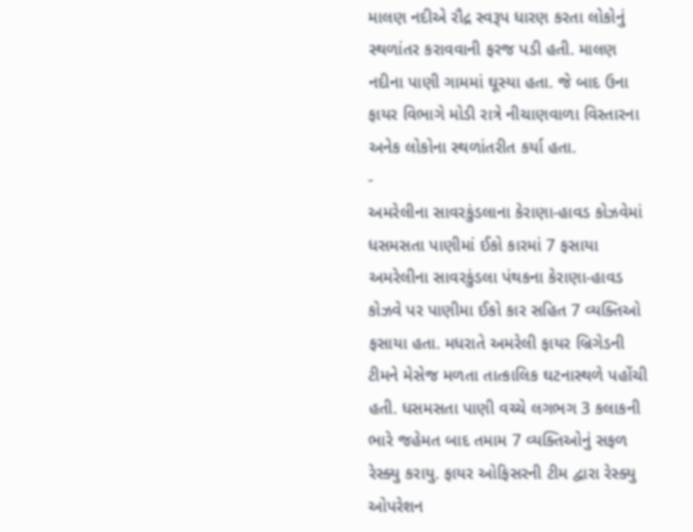માલણ નદીએ રૌદ્ર સ્વરૂપ ધારણ કરતા લોકોનું સ્થળાંતર કરાવવાની ફરજ પડી હતી. માલણ નદીના પાણી ગામમાં ઘૂસ્યા હતા. જે બાદ ઉના ફાયર વિભાગે મોડી રાત્રે નીચાણવાળા વિસ્તારના અનેક લોકોના સ્થળાંતરીત કર્યા હતા.
-
અમરેલીના સાવરકુંડલાના કેરાણા-હાવડ કોઝવેમાં ધસમસતા પાણીમાં ઈકો કારમાં 7 ફસાયા
અમરેલીના સાવરકુંડલા પંથકના કેરાણા-હાવડ કોઝવે પર પાણીમા ઈકો કાર સહિત 7 વ્યક્તિઓ ફસાયા હતા. મધરાતે અમરેલી ફાયર બ્રિગેડની ટીમને મેસેજ મળતા તાત્કાલિક ઘટનાસ્થળે પહોંચી હતી. ધસમસતા પાણી વચ્ચે લગભગ 3 કલાકની ભારે જહેમત બાદ તમામ 7 વ્યક્તિઓનું સફળ રેસ્ક્યુ કરાયુ. ફાયર ઓફિસરની ટીમ દ્વારા રેસ્ક્યુ ઓપરેશન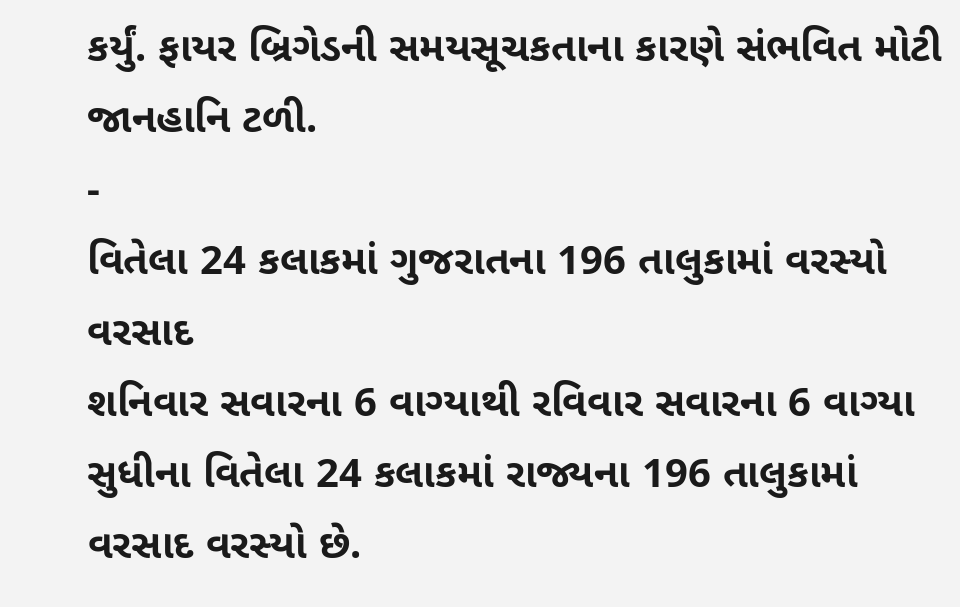કર્યું. ફાયર બ્રિગેડની સમયસૂચકતાના કારણે સંભવિત મોટી જાનહાનિ ટળી.
-
વિતેલા 24 કલાકમાં ગુજરાતના 196 તાલુકામાં વરસ્યો વરસાદ
શનિવાર સવારના 6 વાગ્યાથી રવિવાર સવારના 6 વાગ્યા સુધીના વિતેલા 24 કલાકમાં રાજ્યના 196 તાલુકામાં વરસાદ વરસ્યો છે.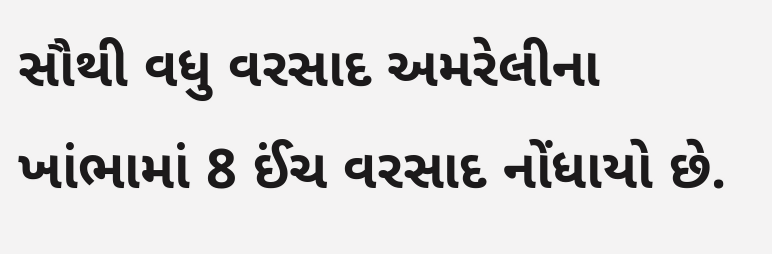સૌથી વધુ વરસાદ અમરેલીના ખાંભામાં 8 ઈંચ વરસાદ નોંધાયો છે.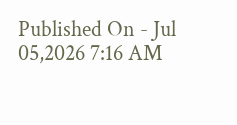Published On - Jul 05,2026 7:16 AM